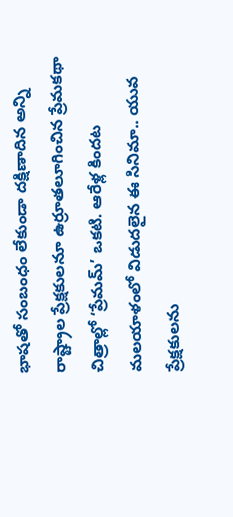భాషతో సంబంధం లేకుండా దక్షిణాదిన అన్ని రాష్ట్రాల ప్రేక్షకులనూ ఉర్రూతలూగించిన ప్రేమకథా చిత్రాల్లో ‘ప్రేమమ్’ ఒకటి. ఆరేళ్ల కిందట మలయాళంలో విడుదలైన ఈ సినిమా.. యువ ప్రేక్షకులను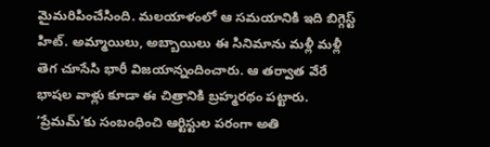మైమరిపించేసింది. మలయాళంలో ఆ సమయానికి ఇది బిగ్గెస్ట్ హిట్. అమ్మాయిలు, అబ్బాయిలు ఈ సినిమాను మళ్లీ మళ్లీ తెగ చూసేసి భారీ విజయాన్నందించారు. ఆ తర్వాత వేరే భాషల వాళ్లు కూడా ఈ చిత్రానికి బ్రహ్మరథం పట్టారు.
‘ప్రేమమ్’కు సంబంధించి ఆర్టిస్టుల పరంగా అతి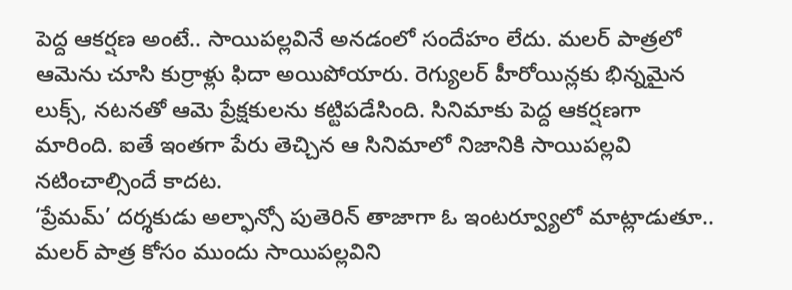పెద్ద ఆకర్షణ అంటే.. సాయిపల్లవినే అనడంలో సందేహం లేదు. మలర్ పాత్రలో ఆమెను చూసి కుర్రాళ్లు ఫిదా అయిపోయారు. రెగ్యులర్ హీరోయిన్లకు భిన్నమైన లుక్స్, నటనతో ఆమె ప్రేక్షకులను కట్టిపడేసింది. సినిమాకు పెద్ద ఆకర్షణగా మారింది. ఐతే ఇంతగా పేరు తెచ్చిన ఆ సినిమాలో నిజానికి సాయిపల్లవి నటించాల్సిందే కాదట.
‘ప్రేమమ్’ దర్శకుడు అల్ఫాన్సో పుతెరిన్ తాజాగా ఓ ఇంటర్వ్యూలో మాట్లాడుతూ.. మలర్ పాత్ర కోసం ముందు సాయిపల్లవిని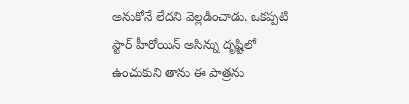అనుకోనే లేదని వెల్లడించాడు. ఒకప్పటి స్టార్ హీరోయిన్ అసిన్ను దృష్టిలో ఉంచుకుని తాను ఈ పాత్రను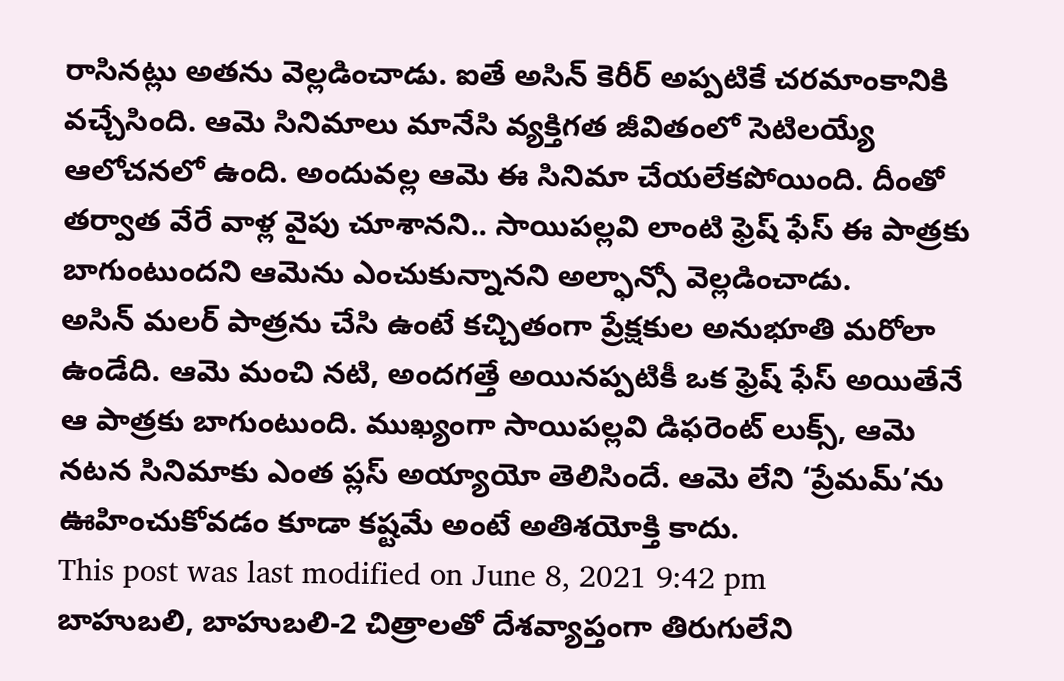రాసినట్లు అతను వెల్లడించాడు. ఐతే అసిన్ కెరీర్ అప్పటికే చరమాంకానికి వచ్చేసింది. ఆమె సినిమాలు మానేసి వ్యక్తిగత జీవితంలో సెటిలయ్యే ఆలోచనలో ఉంది. అందువల్ల ఆమె ఈ సినిమా చేయలేకపోయింది. దీంతో తర్వాత వేరే వాళ్ల వైపు చూశానని.. సాయిపల్లవి లాంటి ఫ్రెష్ ఫేస్ ఈ పాత్రకు బాగుంటుందని ఆమెను ఎంచుకున్నానని అల్ఫాన్సో వెల్లడించాడు.
అసిన్ మలర్ పాత్రను చేసి ఉంటే కచ్చితంగా ప్రేక్షకుల అనుభూతి మరోలా ఉండేది. ఆమె మంచి నటి, అందగత్తే అయినప్పటికీ ఒక ఫ్రెష్ ఫేస్ అయితేనే ఆ పాత్రకు బాగుంటుంది. ముఖ్యంగా సాయిపల్లవి డిఫరెంట్ లుక్స్, ఆమె నటన సినిమాకు ఎంత ప్లస్ అయ్యాయో తెలిసిందే. ఆమె లేని ‘ప్రేమమ్’ను ఊహించుకోవడం కూడా కష్టమే అంటే అతిశయోక్తి కాదు.
This post was last modified on June 8, 2021 9:42 pm
బాహుబలి, బాహుబలి-2 చిత్రాలతో దేశవ్యాప్తంగా తిరుగులేని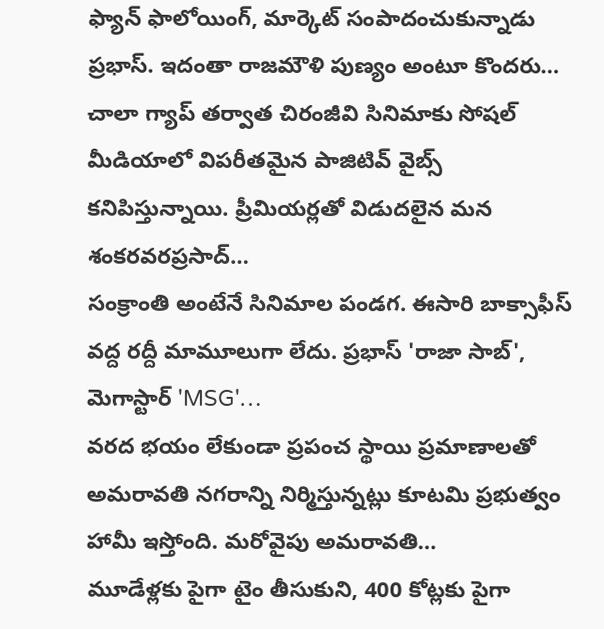ఫ్యాన్ ఫాలోయింగ్, మార్కెట్ సంపాదంచుకున్నాడు ప్రభాస్. ఇదంతా రాజమౌళి పుణ్యం అంటూ కొందరు…
చాలా గ్యాప్ తర్వాత చిరంజీవి సినిమాకు సోషల్ మీడియాలో విపరీతమైన పాజిటివ్ వైబ్స్ కనిపిస్తున్నాయి. ప్రీమియర్లతో విడుదలైన మన శంకరవరప్రసాద్…
సంక్రాంతి అంటేనే సినిమాల పండగ. ఈసారి బాక్సాఫీస్ వద్ద రద్దీ మామూలుగా లేదు. ప్రభాస్ 'రాజా సాబ్', మెగాస్టార్ 'MSG'…
వరద భయం లేకుండా ప్రపంచ స్థాయి ప్రమాణాలతో అమరావతి నగరాన్ని నిర్మిస్తున్నట్లు కూటమి ప్రభుత్వం హామీ ఇస్తోంది. మరోవైపు అమరావతి…
మూడేళ్లకు పైగా టైం తీసుకుని, 400 కోట్లకు పైగా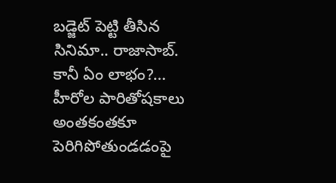బడ్జెట్ పెట్టి తీసిన సినిమా.. రాజాసాబ్. కానీ ఏం లాభం?…
హీరోల పారితోషకాలు అంతకంతకూ పెరిగిపోతుండడంపై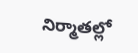నిర్మాతల్లో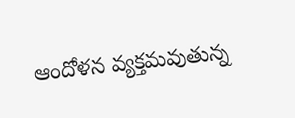ఆందోళన వ్యక్తమవుతున్న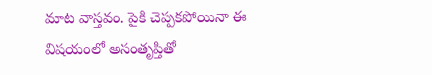మాట వాస్తవం. పైకి చెప్పకపోయినా ఈ విషయంలో అసంతృప్తితో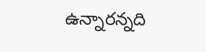ఉన్నారన్నది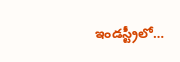ఇండస్ట్రీలో…